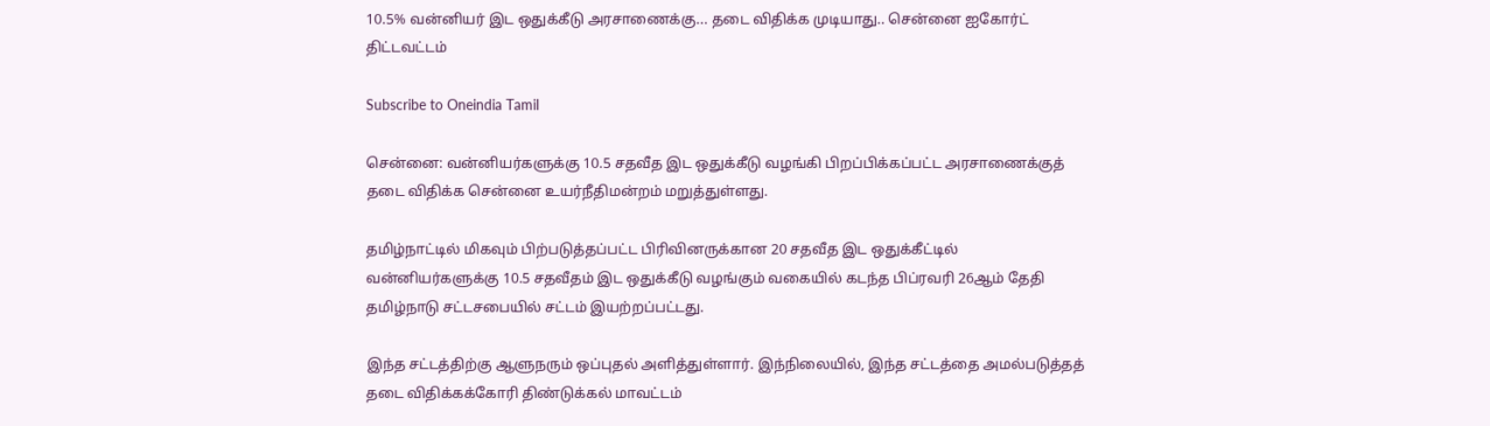10.5% வன்னியர் இட ஒதுக்கீடு அரசாணைக்கு... தடை விதிக்க முடியாது.. சென்னை ஐகோர்ட் திட்டவட்டம்

Subscribe to Oneindia Tamil

சென்னை: வன்னியர்களுக்கு 10.5 சதவீத இட ஒதுக்கீடு வழங்கி பிறப்பிக்கப்பட்ட அரசாணைக்குத் தடை விதிக்க சென்னை உயர்நீதிமன்றம் மறுத்துள்ளது.

தமிழ்நாட்டில் மிகவும் பிற்படுத்தப்பட்ட பிரிவினருக்கான 20 சதவீத இட ஒதுக்கீட்டில் வன்னியர்களுக்கு 10.5 சதவீதம் இட ஒதுக்கீடு வழங்கும் வகையில் கடந்த பிப்ரவரி 26ஆம் தேதி தமிழ்நாடு சட்டசபையில் சட்டம் இயற்றப்பட்டது.

இந்த சட்டத்திற்கு ஆளுநரும் ஒப்புதல் அளித்துள்ளார். இந்நிலையில், இந்த சட்டத்தை அமல்படுத்தத் தடை விதிக்கக்கோரி திண்டுக்கல் மாவட்டம்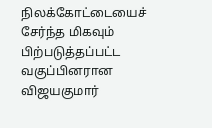நிலக்கோட்டையைச் சேர்ந்த மிகவும் பிற்படுத்தப்பட்ட வகுப்பினரான விஜயகுமார்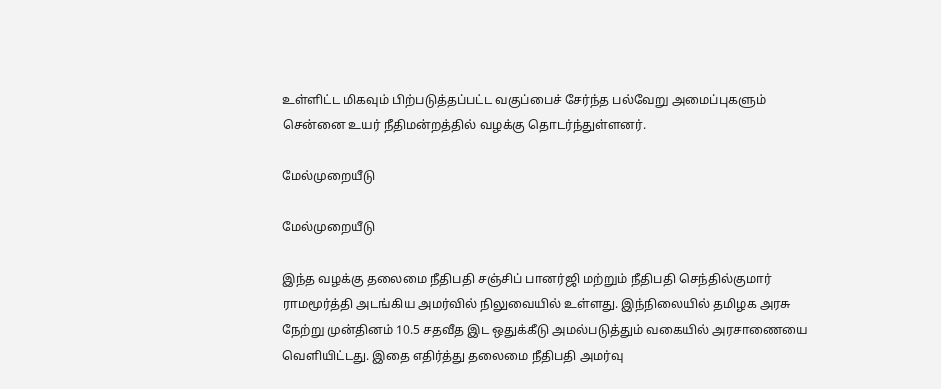உள்ளிட்ட மிகவும் பிற்படுத்தப்பட்ட வகுப்பைச் சேர்ந்த பல்வேறு அமைப்புகளும் சென்னை உயர் நீதிமன்றத்தில் வழக்கு தொடர்ந்துள்ளனர்.

மேல்முறையீடு

மேல்முறையீடு

இந்த வழக்கு தலைமை நீதிபதி சஞ்சிப் பானர்ஜி மற்றும் நீதிபதி செந்தில்குமார் ராமமூர்த்தி அடங்கிய அமர்வில் நிலுவையில் உள்ளது. இந்நிலையில் தமிழக அரசு நேற்று முன்தினம் 10.5 சதவீத இட ஒதுக்கீடு அமல்படுத்தும் வகையில் அரசாணையை வெளியிட்டது. இதை எதிர்த்து தலைமை நீதிபதி அமர்வு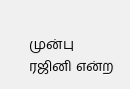முன்பு ரஜினி என்ற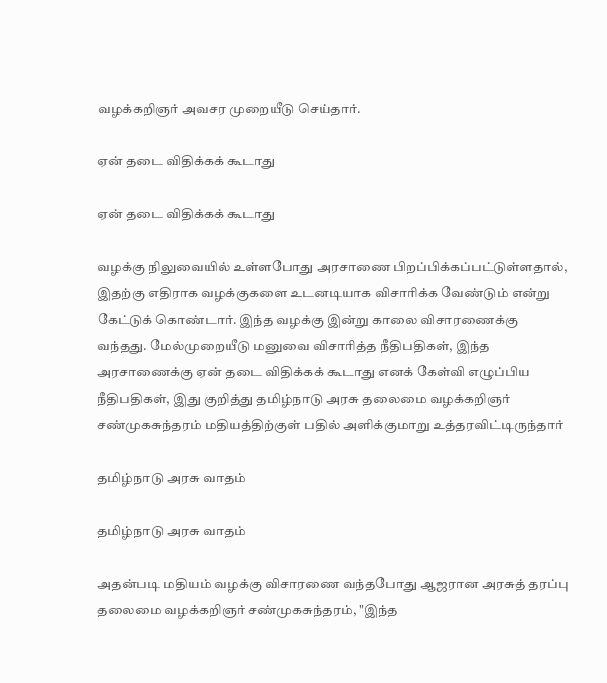வழக்கறிஞர் அவசர முறையீடு செய்தார்.

ஏன் தடை விதிக்கக் கூடாது

ஏன் தடை விதிக்கக் கூடாது

வழக்கு நிலுவையில் உள்ளபோது அரசாணை பிறப்பிக்கப்பட்டுள்ளதால், இதற்கு எதிராக வழக்குகளை உடனடியாக விசாரிக்க வேண்டும் என்று கேட்டுக் கொண்டார். இந்த வழக்கு இன்று காலை விசாரணைக்கு வந்தது. மேல்முறையீடு மனுவை விசாரித்த நீதிபதிகள், இந்த அரசாணைக்கு ஏன் தடை விதிக்கக் கூடாது எனக் கேள்வி எழுப்பிய நீதிபதிகள், இது குறித்து தமிழ்நாடு அரசு தலைமை வழக்கறிஞர் சண்முகசுந்தரம் மதியத்திற்குள் பதில் அளிக்குமாறு உத்தரவிட்டிருந்தார்

தமிழ்நாடு அரசு வாதம்

தமிழ்நாடு அரசு வாதம்

அதன்படி மதியம் வழக்கு விசாரணை வந்தபோது ஆஜரான அரசுத் தரப்பு தலைமை வழக்கறிஞர் சண்முகசுந்தரம், "இந்த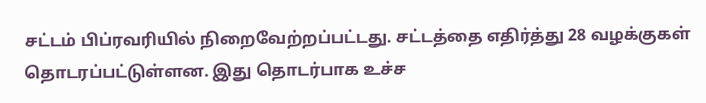சட்டம் பிப்ரவரியில் நிறைவேற்றப்பட்டது. சட்டத்தை எதிர்த்து 28 வழக்குகள் தொடரப்பட்டுள்ளன. இது தொடர்பாக உச்ச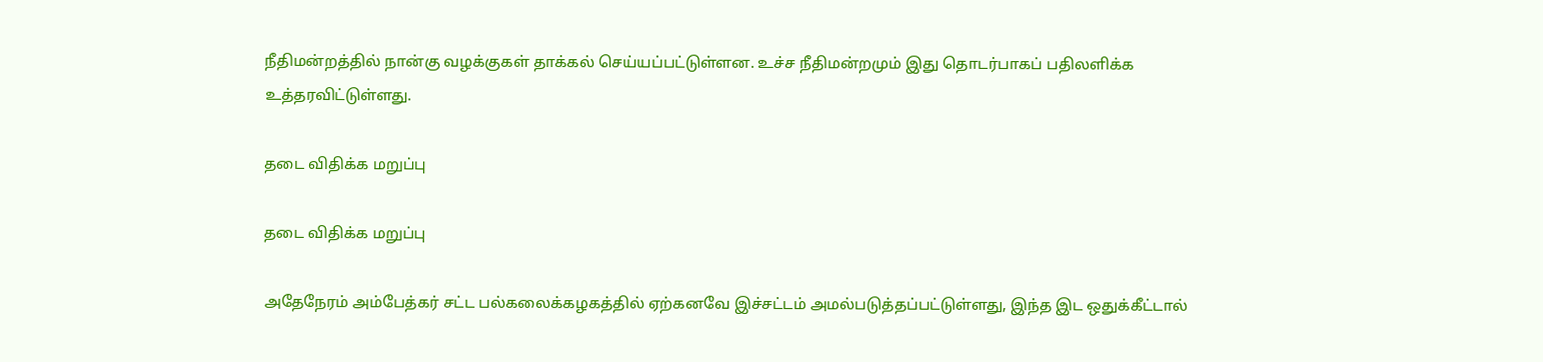நீதிமன்றத்தில் நான்கு வழக்குகள் தாக்கல் செய்யப்பட்டுள்ளன. உச்ச நீதிமன்றமும் இது தொடர்பாகப் பதிலளிக்க உத்தரவிட்டுள்ளது.

தடை விதிக்க மறுப்பு

தடை விதிக்க மறுப்பு

அதேநேரம் அம்பேத்கர் சட்ட பல்கலைக்கழகத்தில் ஏற்கனவே இச்சட்டம் அமல்படுத்தப்பட்டுள்ளது, இந்த இட ஒதுக்கீட்டால்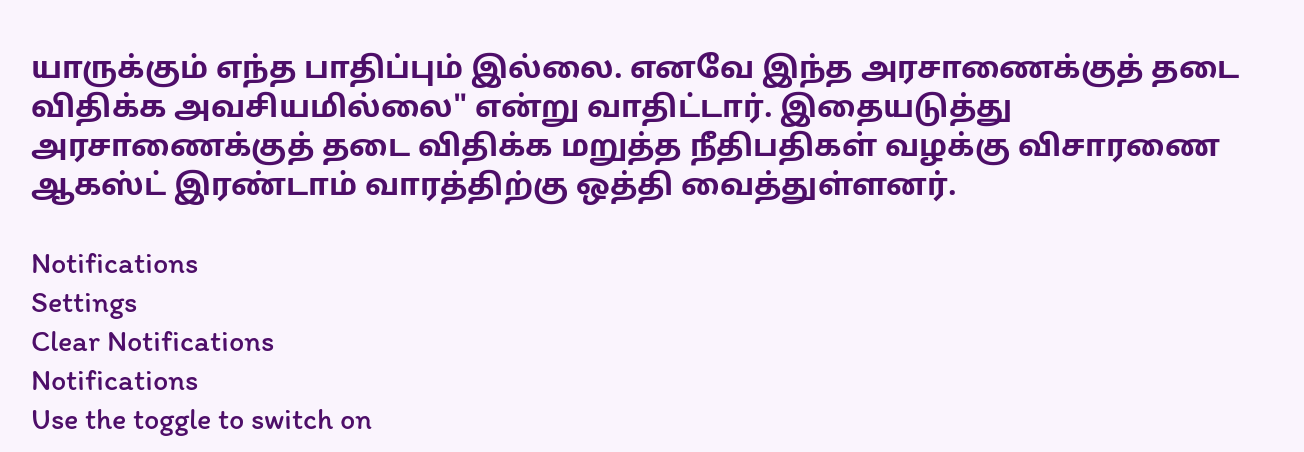யாருக்கும் எந்த பாதிப்பும் இல்லை. எனவே இந்த அரசாணைக்குத் தடை விதிக்க அவசியமில்லை" என்று வாதிட்டார். இதையடுத்து அரசாணைக்குத் தடை விதிக்க மறுத்த நீதிபதிகள் வழக்கு விசாரணை ஆகஸ்ட் இரண்டாம் வாரத்திற்கு ஒத்தி வைத்துள்ளனர்.

Notifications
Settings
Clear Notifications
Notifications
Use the toggle to switch on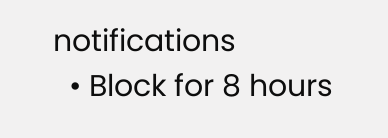notifications
  • Block for 8 hours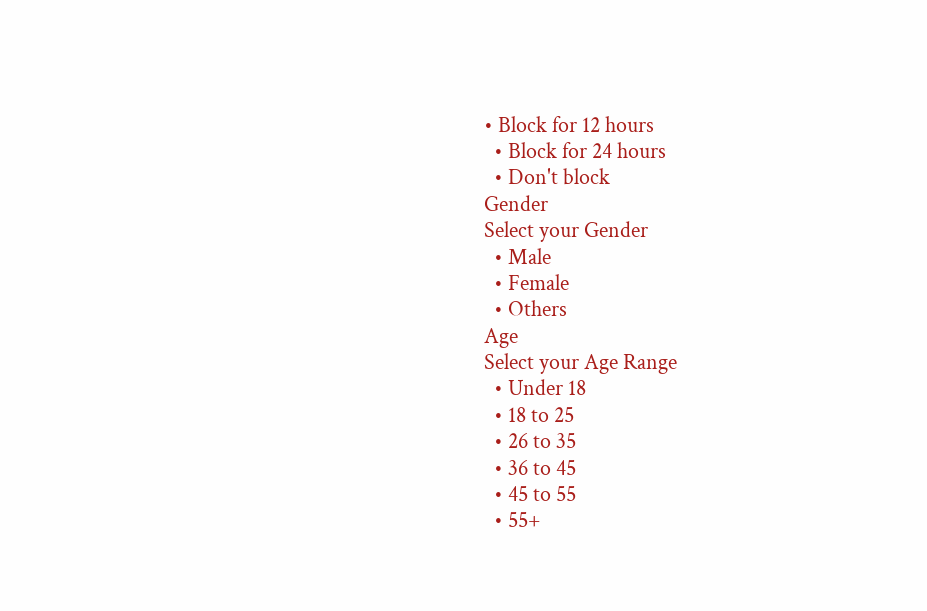• Block for 12 hours
  • Block for 24 hours
  • Don't block
Gender
Select your Gender
  • Male
  • Female
  • Others
Age
Select your Age Range
  • Under 18
  • 18 to 25
  • 26 to 35
  • 36 to 45
  • 45 to 55
  • 55+